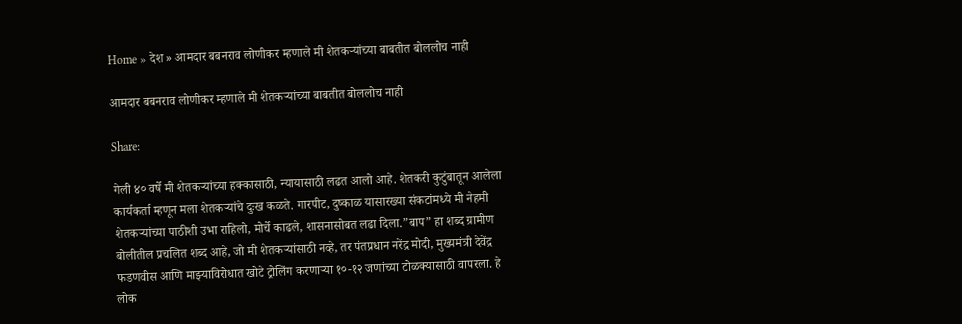Home » देश » आमदार बबनराव लोणीकर म्हणाले मी शेतकऱ्यांच्या बाबतीत बोललोच नाही

आमदार बबनराव लोणीकर म्हणाले मी शेतकऱ्यांच्या बाबतीत बोललोच नाही

Share:

गेली ४० वर्षे मी शेतकऱ्यांच्या हक्कासाठी, न्यायासाठी लढत आलो आहे. शेतकरी कुटुंबातून आलेला कार्यकर्ता म्हणून मला शेतकऱ्यांचे दुःख कळते. गारपीट, दुष्काळ यासारख्या संकटांमध्ये मी नेहमी शेतकऱ्यांच्या पाठीशी उभा राहिलो, मोर्चे काढले, शासनासोबत लढा दिला.”बाप” हा शब्द ग्रामीण बोलीतील प्रचलित शब्द आहे, जो मी शेतकऱ्यांसाठी नव्हे, तर पंतप्रधान नरेंद्र मोदी, मुख्यमंत्री देवेंद्र फडणवीस आणि माझ्याविरोधात खोटे ट्रोलिंग करणाऱ्या १०-१२ जणांच्या टोळक्यासाठी वापरला. हे लोक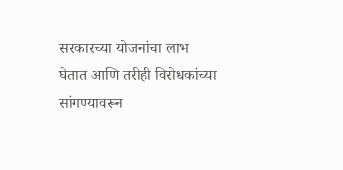सरकारच्या योजनांचा लाभ घेतात आणि तरीही विरोधकांच्या सांगण्यावरून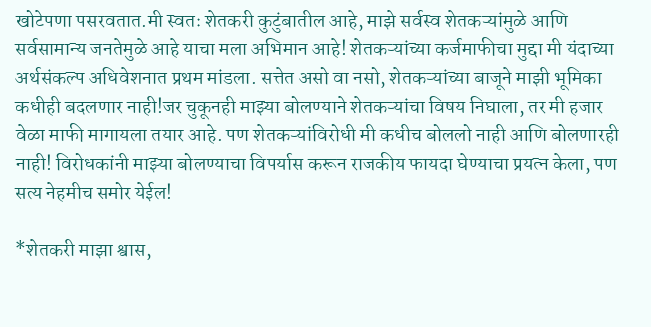खोटेपणा पसरवतात.मी स्वतः शेतकरी कुटुंबातील आहे, माझे सर्वस्व शेतकऱ्यांमुळे आणि सर्वसामान्य जनतेमुळे आहे याचा मला अभिमान आहे! शेतकऱ्यांच्या कर्जमाफीचा मुद्दा मी यंदाच्या अर्थसंकल्प अधिवेशनात प्रथम मांडला. सत्तेत असो वा नसो, शेतकऱ्यांच्या बाजूने माझी भूमिका कधीही बदलणार नाही!जर चुकूनही माझ्या बोलण्याने शेतकऱ्यांचा विषय निघाला, तर मी हजार वेळा माफी मागायला तयार आहे. पण शेतकऱ्यांविरोधी मी कधीच बोललो नाही आणि बोलणारही नाही! विरोधकांनी माझ्या बोलण्याचा विपर्यास करून राजकीय फायदा घेण्याचा प्रयत्न केला, पण सत्य नेहमीच समोर येईल!

*शेतकरी माझा श्वास,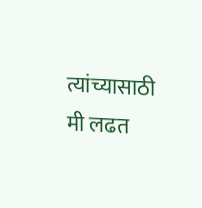त्यांच्यासाठी मी लढत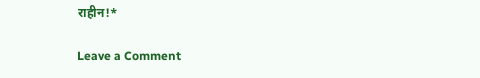राहीन!*

Leave a Comment